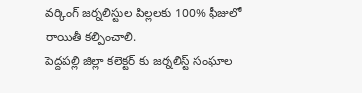వర్కింగ్ జర్నలిస్టుల పిల్లలకు 100% ఫీజులో రాయితీ కల్పించాలి.
పెద్దపల్లి జిల్లా కలెక్టర్ కు జర్నలిస్ట్ సంఘాల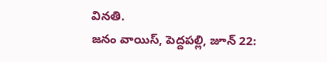వినతి.
జనం వాయిస్, పెద్దపల్లి, జూన్ 22: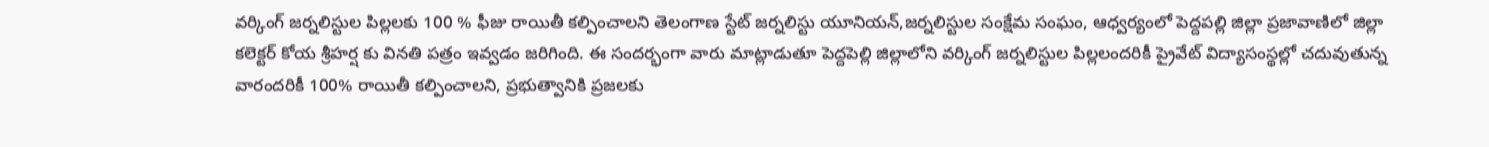వర్కింగ్ జర్నలిస్టుల పిల్లలకు 100 % ఫీజు రాయితీ కల్పించాలని తెలంగాణ స్టేట్ జర్నలిస్టు యూనియన్,జర్నలిస్టుల సంక్షేమ సంఘం, ఆధ్వర్యంలో పెద్దపల్లి జిల్లా ప్రజావాణిలో జిల్లా కలెక్టర్ కోయ శ్రీహర్ష కు వినతి పత్రం ఇవ్వడం జరిగింది. ఈ సందర్భంగా వారు మాట్లాడుతూ పెద్దపెల్లి జిల్లాలోని వర్కింగ్ జర్నలిస్టుల పిల్లలందరికీ ప్రైవేట్ విద్యాసంస్థల్లో చదువుతున్న వారందరికీ 100% రాయితీ కల్పించాలని, ప్రభుత్వానికి ప్రజలకు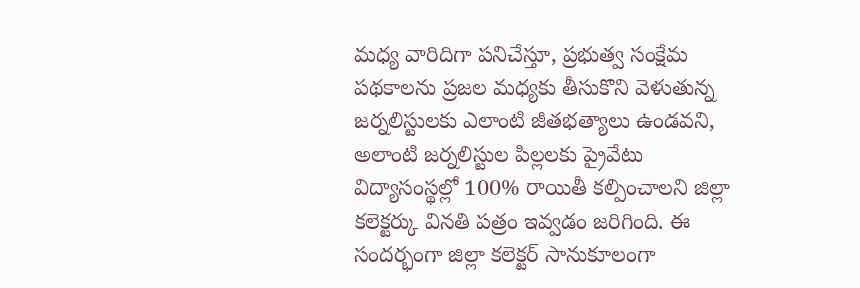మధ్య వారిదిగా పనిచేస్తూ, ప్రభుత్వ సంక్షేమ పథకాలను ప్రజల మధ్యకు తీసుకొని వెళుతున్న జర్నలిస్టులకు ఎలాంటి జీతభత్యాలు ఉండవని, అలాంటి జర్నలిస్టుల పిల్లలకు ప్రైవేటు విద్యాసంస్థల్లో 100% రాయితీ కల్పించాలని జిల్లా కలెక్టర్కు వినతి పత్రం ఇవ్వడం జరిగింది. ఈ సందర్భంగా జిల్లా కలెక్టర్ సానుకూలంగా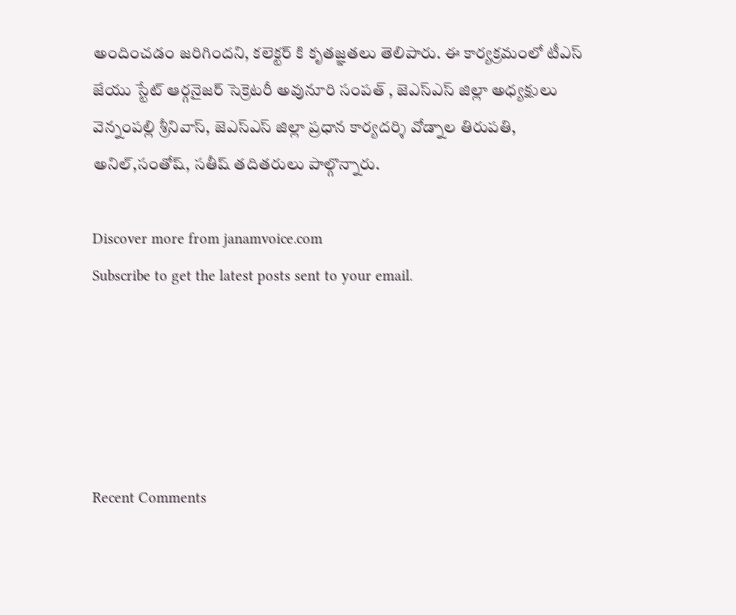అందించడం జరిగిందని, కలెక్టర్ కి కృతజ్ఞతలు తెలిపారు. ఈ కార్యక్రమంలో టీఎస్ జేయు స్టేట్ ఆర్గనైజర్ సెక్రెటరీ అవునూరి సంపత్ , జెఎస్ఎస్ జిల్లా అధ్యక్షులు వెన్నంపల్లి శ్రీనివాస్, జెఎస్ఎస్ జిల్లా ప్రధాన కార్యదర్శి వోడ్నాల తిరుపతి, అనిల్,సంతోష్, సతీష్ తదితరులు పాల్గొన్నారు.

Discover more from janamvoice.com
Subscribe to get the latest posts sent to your email.





Recent Comments